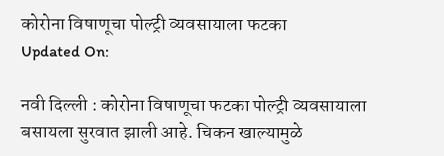कोरोना विषाणूचा पोल्ट्री व्यवसायाला फटका
Updated On:

नवी दिल्ली : कोरोना विषाणूचा फटका पोल्ट्री व्यवसायाला बसायला सुरवात झाली आहे. चिकन खाल्यामुळे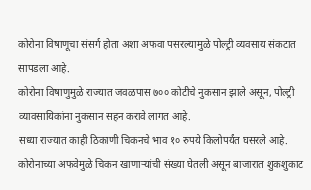कोरोना विषाणूचा संसर्ग होता अशा अफवा पसरल्यामुळे पोल्ट्री व्यवसाय संकटात सापडला आहे.
कोरोना विषाणुमुळे राज्यात जवळपास ७०० कोटीचे नुकसान झाले असून, पोल्ट्री व्यावसायिकांना नुकसान सहन करावे लागत आहे.
सध्या राज्यात काही ठिकाणी चिकनचे भाव १० रुपये किलोपर्यंत घसरले आहे. कोरोनाच्या अफवेमुळे चिकन खाणाऱ्यांची संख्या घेतली असून बाजारात शुकशुकाट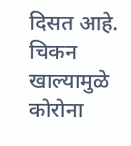दिसत आहे. चिकन खाल्यामुळे कोरोना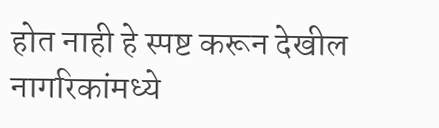होत नाही हे स्पष्ट करून देखील नागरिकांमध्ये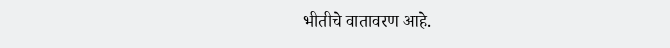भीतीचे वातावरण आहे.